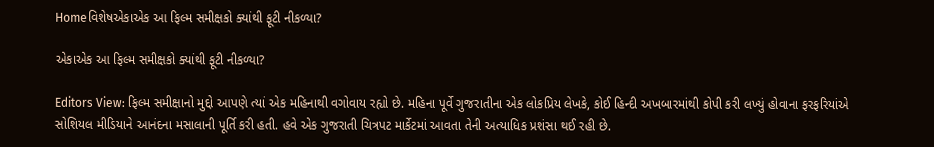Homeવિશેષએકાએક આ ફિલ્મ સમીક્ષકો ક્યાંથી ફૂટી નીકળ્યા?

એકાએક આ ફિલ્મ સમીક્ષકો ક્યાંથી ફૂટી નીકળ્યા?

Editors View: ફિલ્મ સમીક્ષાનો મુદ્દો આપણે ત્યાં એક મહિનાથી વગોવાય રહ્યો છે. મહિના પૂર્વે ગુજરાતીના એક લોકપ્રિય લેખકે, કોઈ હિન્દી અખબારમાંથી કોપી કરી લખ્યું હોવાના ફરફરિયાંએ સોશિયલ મીડિયાને આનંદના મસાલાની પૂર્તિ કરી હતી. હવે એક ગુજરાતી ચિત્રપટ માર્કેટમાં આવતા તેની અત્યાધિક પ્રશંસા થઈ રહી છે.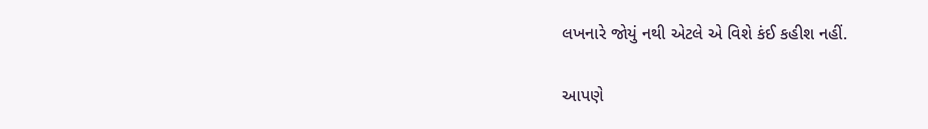લખનારે જોયું નથી એટલે એ વિશે કંઈ કહીશ નહીં.

આપણે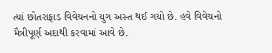ત્યાં છોતરાફાડ વિવેચનનો યુગ અસ્ત થઈ ગયો છે. હવે વિવેચનો મૈત્રીપૂર્ણ અદાથી કરવામાં આવે છે.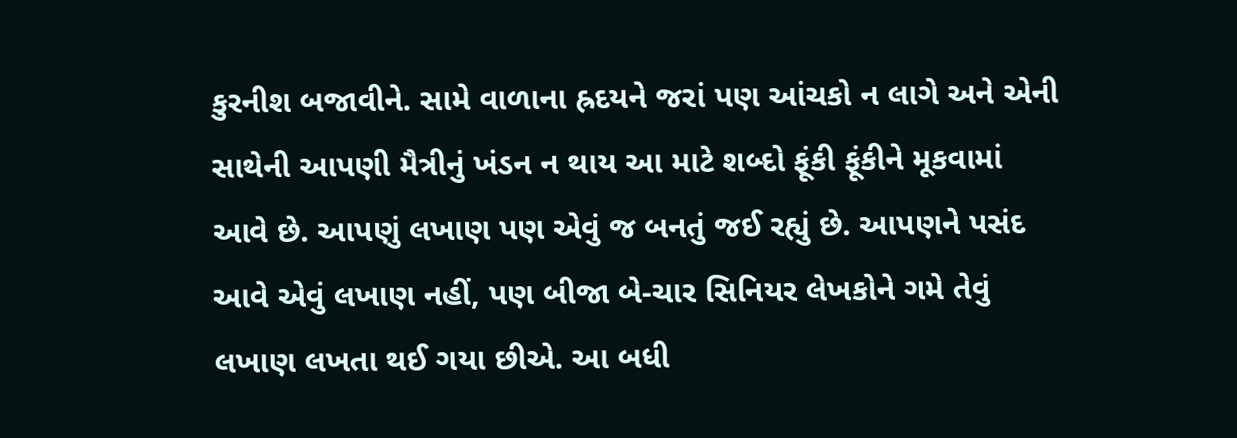કુરનીશ બજાવીને. સામે વાળાના હ્રદયને જરાં પણ આંચકો ન લાગે અને એની સાથેની આપણી મૈત્રીનું ખંડન ન થાય આ માટે શબ્દો ફૂંકી ફૂંકીને મૂકવામાં આવે છે. આપણું લખાણ પણ એવું જ બનતું જઈ રહ્યું છે. આપણને પસંદ આવે એવું લખાણ નહીં, પણ બીજા બે-ચાર સિનિયર લેખકોને ગમે તેવું લખાણ લખતા થઈ ગયા છીએ. આ બધી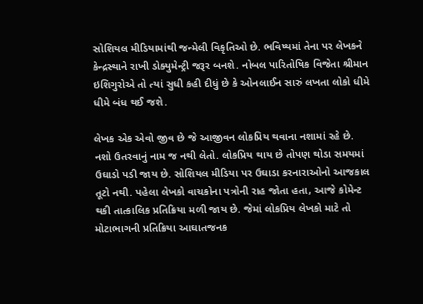સોશિયલ મીડિયામાંથી જન્મેલી વિકૃતિઓ છે. ભવિષ્યમાં તેના પર લેખકને કેન્દ્રસ્થાને રાખી ડોક્યુમેન્ટ્રી જરૂર બનશે. નોબલ પારિતોષિક વિજેતા શ્રીમાન ઇશિગુરોએ તો ત્યાં સુધી કહી દીધું છે કે ઓનલાઈન સારું લખતા લોકો ધીમે ધીમે બંધ થઈ જશે.

લેખક એક એવો જીવ છે જે આજીવન લોકપ્રિય થવાના નશામાં રહે છે. નશો ઉતરવાનું નામ જ નથી લેતો. લોકપ્રિય થાય છે તોપણ થોડા સમયમાં ઉઘાડો પડી જાય છે. સોશિયલ મીડિયા પર ઉઘાડા કરનારાઓનો આજકાલ તૂટો નથી. પહેલા લેખકો વાચકોના પત્રોની રાહ જોતા હતા, આજે કોમેન્ટ થકી તાત્કાલિક પ્રતિક્રિયા મળી જાય છે. જેમાં લોકપ્રિય લેખકો માટે તો મોટાભાગની પ્રતિક્રિયા આઘાતજનક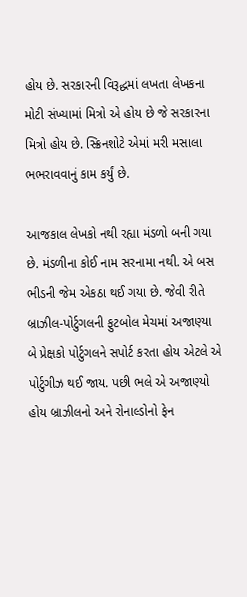હોય છે. સરકારની વિરૂદ્ધમાં લખતા લેખકના મોટી સંખ્યામાં મિત્રો એ હોય છે જે સરકારના મિત્રો હોય છે. સ્ક્રિનશોટે એમાં મરી મસાલા ભભરાવવાનું કામ કર્યું છે.

આજકાલ લેખકો નથી રહ્યા મંડળો બની ગયા છે. મંડળીના કોઈ નામ સરનામા નથી. એ બસ ભીડની જેમ એકઠા થઈ ગયા છે. જેવી રીતે બ્રાઝીલ-પોર્ટુગલની ફુટબોલ મેચમાં અજાણ્યા બે પ્રેક્ષકો પોર્ટુગલને સપોર્ટ કરતા હોય એટલે એ પોર્ટુગીઝ થઈ જાય. પછી ભલે એ અજાણ્યો હોય બ્રાઝીલનો અને રોનાલ્ડોનો ફેન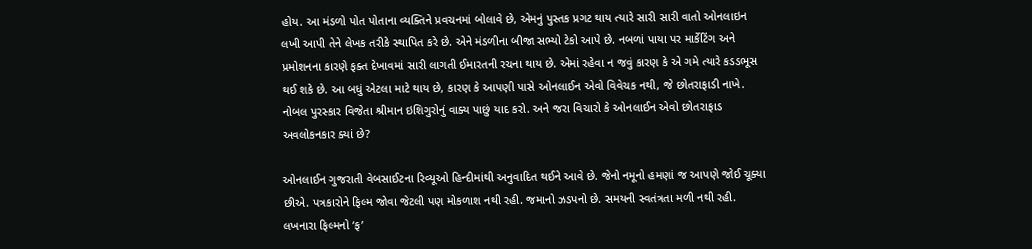હોય. આ મંડળો પોત પોતાના વ્યક્તિને પ્રવચનમાં બોલાવે છે, એમનું પુસ્તક પ્રગટ થાય ત્યારે સારી સારી વાતો ઓનલાઇન લખી આપી તેને લેખક તરીકે સ્થાપિત કરે છે. એને મંડળીના બીજા સભ્યો ટેકો આપે છે. નબળાં પાયા પર માર્કેટિંગ અને પ્રમોશનના કારણે ફક્ત દેખાવમાં સારી લાગતી ઈમારતની રચના થાય છે. એમાં રહેવા ન જવું કારણ કે એ ગમે ત્યારે કડડભૂસ થઈ શકે છે. આ બધું એટલા માટે થાય છે, કારણ કે આપણી પાસે ઓનલાઈન એવો વિવેચક નથી, જે છોતરાફાડી નાખે. નોબલ પુરસ્કાર વિજેતા શ્રીમાન ઇશિગુરોનું વાક્ય પાછું યાદ કરો. અને જરા વિચારો કે ઓનલાઈન એવો છોતરાફાડ અવલોકનકાર ક્યાં છે?

ઓનલાઈન ગુજરાતી વેબસાઈટના રિવ્યૂઓ હિન્દીમાંથી અનુવાદિત થઈને આવે છે. જેનો નમૂનો હમણાં જ આપણે જોઈ ચૂક્યા છીએ. પત્રકારોને ફિલ્મ જોવા જેટલી પણ મોકળાશ નથી રહી. જમાનો ઝડપનો છે. સમયની સ્વતંત્રતા મળી નથી રહી. લખનારા ફિલ્મનો ‘ફ’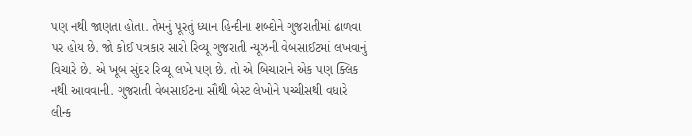પણ નથી જાણતા હોતા. તેમનું પૂરતું ધ્યાન હિન્દીના શબ્દોને ગુજરાતીમાં ઢાળવા પર હોય છે. જો કોઈ પત્રકાર સારો રિવ્યૂ ગુજરાતી ન્યૂઝની વેબસાઈટમાં લખવાનું વિચારે છે. એ ખૂબ સુંદર રિવ્યૂ લખે પણ છે. તો એ બિચારાને એક પણ ક્લિક નથી આવવાની. ગુજરાતી વેબસાઈટના સૌથી બેસ્ટ લેખોને પચ્ચીસથી વધારે લીન્ક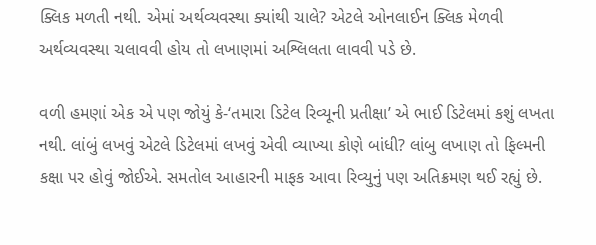ક્લિક મળતી નથી. એમાં અર્થવ્યવસ્થા ક્યાંથી ચાલે? એટલે ઓનલાઈન ક્લિક મેળવી અર્થવ્યવસ્થા ચલાવવી હોય તો લખાણમાં અશ્લિલતા લાવવી પડે છે.

વળી હમણાં એક એ પણ જોયું કે-‘તમારા ડિટેલ રિવ્યૂની પ્રતીક્ષા’ એ ભાઈ ડિટેલમાં કશું લખતા નથી. લાંબું લખવું એટલે ડિટેલમાં લખવું એવી વ્યાખ્યા કોણે બાંધી? લાંબુ લખાણ તો ફિલ્મની કક્ષા પર હોવું જોઈએ. સમતોલ આહારની માફક આવા રિવ્યુનું પણ અતિક્રમણ થઈ રહ્યું છે.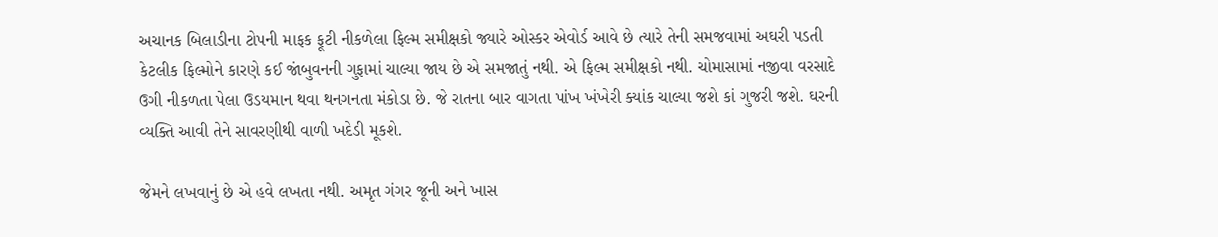અચાનક બિલાડીના ટોપની માફક ફૂટી નીકળેલા ફિલ્મ સમીક્ષકો જ્યારે ઓસ્કર એવોર્ડ આવે છે ત્યારે તેની સમજવામાં અઘરી પડતી કેટલીક ફિલ્મોને કારણે કઈ જાંબુવનની ગુફામાં ચાલ્યા જાય છે એ સમજાતું નથી. એ ફિલ્મ સમીક્ષકો નથી. ચોમાસામાં નજીવા વરસાદે ઉગી નીકળતા પેલા ઉડયમાન થવા થનગનતા મંકોડા છે. જે રાતના બાર વાગતા પાંખ ખંખેરી ક્યાંક ચાલ્યા જશે કાં ગુજરી જશે. ઘરની વ્યક્તિ આવી તેને સાવરણીથી વાળી ખદેડી મૂકશે.

જેમને લખવાનું છે એ હવે લખતા નથી. અમૃત ગંગર જૂની અને ખાસ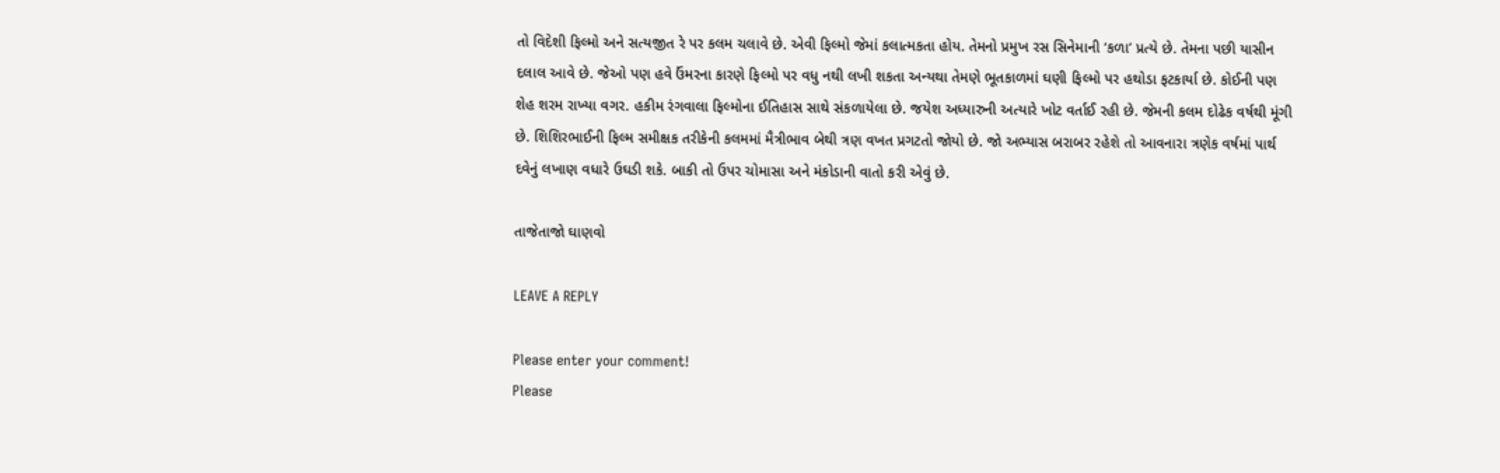તો વિદેશી ફિલ્મો અને સત્યજીત રે પર કલમ ચલાવે છે. એવી ફિલ્મો જેમાં કલાત્મકતા હોય. તેમનો પ્રમુખ રસ સિનેમાની ‘કળા’ પ્રત્યે છે. તેમના પછી યાસીન દલાલ આવે છે. જેઓ પણ હવે ઉંમરના કારણે ફિલ્મો પર વધુ નથી લખી શકતા અન્યથા તેમણે ભૂતકાળમાં ઘણી ફિલ્મો પર હથોડા ફટકાર્યા છે. કોઈની પણ શેહ શરમ રાખ્યા વગર. હકીમ રંગવાલા ફિલ્મોના ઈતિહાસ સાથે સંકળાયેલા છે. જયેશ અધ્યારુની અત્યારે ખોટ વર્તાઈ રહી છે. જેમની કલમ દોઢેક વર્ષથી મૂંગી છે. શિશિરભાઈની ફિલ્મ સમીક્ષક તરીકેની કલમમાં મૈત્રીભાવ બેથી ત્રણ વખત પ્રગટતો જોયો છે. જો અભ્યાસ બરાબર રહેશે તો આવનારા ત્રણેક વર્ષમાં પાર્થ દવેનું લખાણ વધારે ઉઘડી શકે. બાકી તો ઉપર ચોમાસા અને મંકોડાની વાતો કરી એવું છે.

તાજેતાજો ઘાણવો

LEAVE A REPLY

Please enter your comment!
Please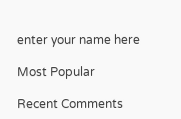enter your name here

Most Popular

Recent Comments